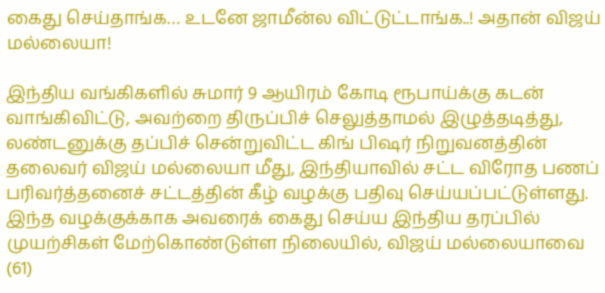கைது செய்தாங்க… உடனே ஜாமீன்ல விட்டுட்டாங்க..! அதான் விஜய் மல்லையா!

இந்திய வங்கிகளில் சுமார் 9 ஆயிரம் கோடி ரூபாய்க்கு கடன் வாங்கிவிட்டு, அவற்றை திருப்பிச் செலுத்தாமல் இழுத்தடித்து, லண்டனுக்கு தப்பிச் சென்றுவிட்ட கிங் பிஷர் நிறுவனத்தின் தலைவர் விஜய் மல்லையா மீது, இந்தியாவில் சட்ட விரோத பணப் பரிவர்த்தனைச் சட்டத்தின் கீழ் வழக்கு பதிவு செய்யப்பட்டுள்ளது. இந்த வழக்குக்காக அவரைக் கைது செய்ய இந்திய தரப்பில் முயற்சிகள் மேற்கொண்டுள்ள நிலையில், விஜய் மல்லையாவை (61)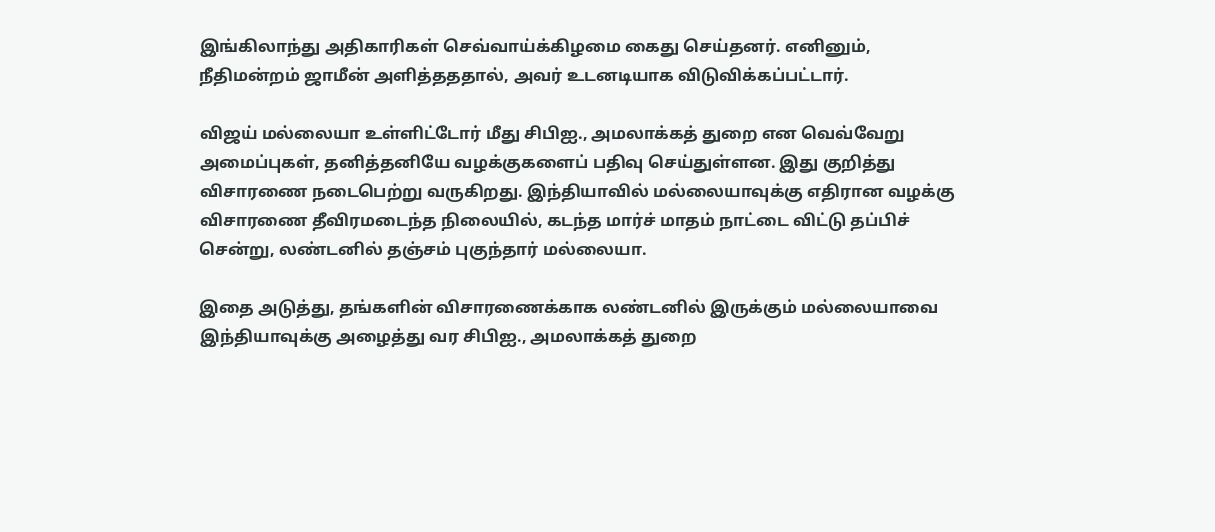இங்கிலாந்து அதிகாரிகள் செவ்வாய்க்கிழமை கைது செய்தனர். எனினும், நீதிமன்றம் ஜாமீன் அளித்தததால், அவர் உடனடியாக விடுவிக்கப்பட்டார்.

விஜய் மல்லையா உள்ளிட்டோர் மீது சிபிஐ., அமலாக்கத் துறை என வெவ்வேறு அமைப்புகள், தனித்தனியே வழக்குகளைப் பதிவு செய்துள்ளன. இது குறித்து விசாரணை நடைபெற்று வருகிறது. இந்தியாவில் மல்லையாவுக்கு எதிரான வழக்கு விசாரணை தீவிரமடைந்த நிலையில், கடந்த மார்ச் மாதம் நாட்டை விட்டு தப்பிச் சென்று, லண்டனில் தஞ்சம் புகுந்தார் மல்லையா.

இதை அடுத்து, தங்களின் விசாரணைக்காக லண்டனில் இருக்கும் மல்லையாவை இந்தியாவுக்கு அழைத்து வர சிபிஐ., அமலாக்கத் துறை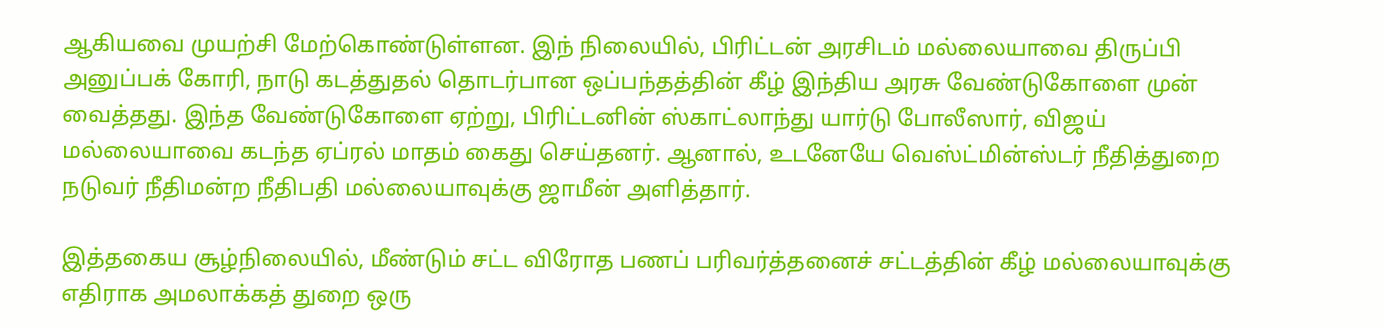ஆகியவை முயற்சி மேற்கொண்டுள்ளன. இந் நிலையில், பிரிட்டன் அரசிடம் மல்லையாவை திருப்பி அனுப்பக் கோரி, நாடு கடத்துதல் தொடர்பான ஒப்பந்தத்தின் கீழ் இந்திய அரசு வேண்டுகோளை முன் வைத்தது. இந்த வேண்டுகோளை ஏற்று, பிரிட்டனின் ஸ்காட்லாந்து யார்டு போலீஸார், விஜய் மல்லையாவை கடந்த ஏப்ரல் மாதம் கைது செய்தனர். ஆனால், உடனேயே வெஸ்ட்மின்ஸ்டர் நீதித்துறை நடுவர் நீதிமன்ற நீதிபதி மல்லையாவுக்கு ஜாமீன் அளித்தார்.

இத்தகைய சூழ்நிலையில், மீண்டும் சட்ட விரோத பணப் பரிவர்த்தனைச் சட்டத்தின் கீழ் மல்லையாவுக்கு எதிராக அமலாக்கத் துறை ஒரு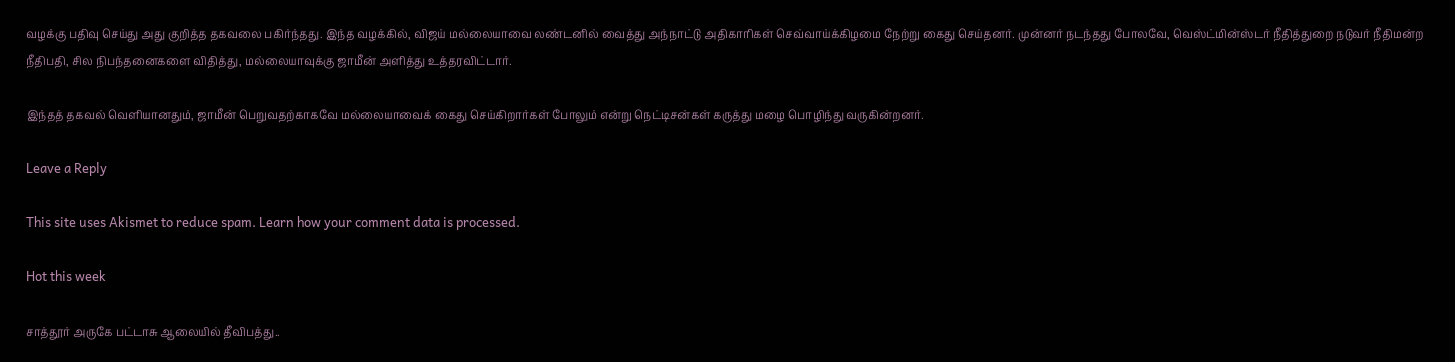வழக்கு பதிவு செய்து அது குறித்த தகவலை பகிர்ந்தது. இந்த வழக்கில், விஜய் மல்லையாவை லண்டனில் வைத்து அந்நாட்டு அதிகாரிகள் செவ்வாய்க்கிழமை நேற்று கைது செய்தனர். முன்னர் நடந்தது போலவே, வெஸ்ட்மின்ஸ்டர் நீதித்துறை நடுவர் நீதிமன்ற நீதிபதி, சில நிபந்தனைகளை விதித்து, மல்லையாவுக்கு ஜாமீன் அளித்து உத்தரவிட்டார்.

இந்தத் தகவல் வெளியானதும், ஜாமீன் பெறுவதற்காகவே மல்லையாவைக் கைது செய்கிறார்கள் போலும் என்று நெட்டிசன்கள் கருத்து மழை பொழிந்து வருகின்றனர்.

Leave a Reply

This site uses Akismet to reduce spam. Learn how your comment data is processed.

Hot this week

சாத்தூர் அருகே பட்டாசு ஆலையில் தீவிபத்து..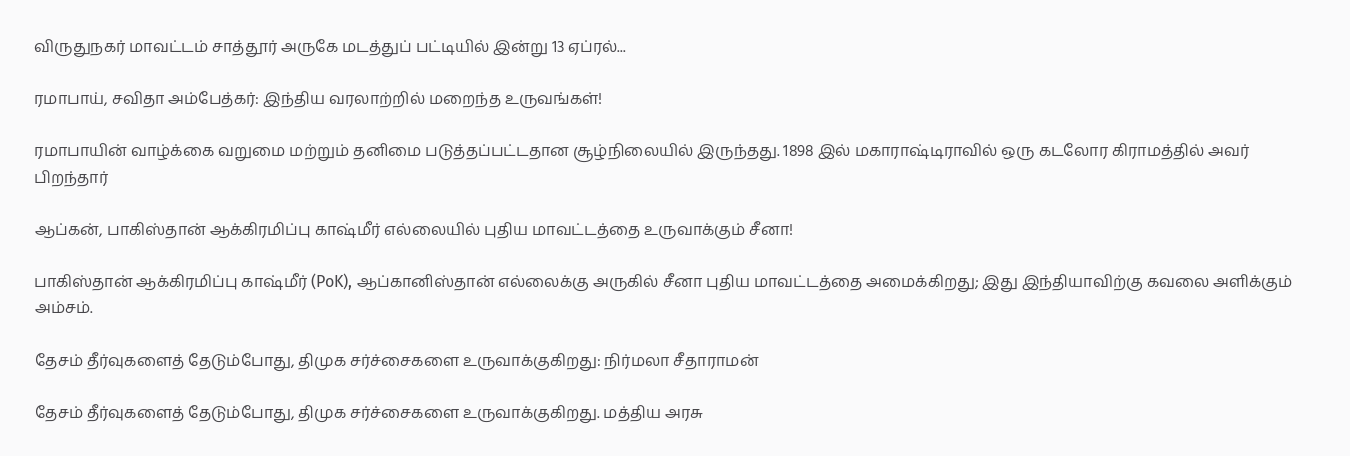விருதுநகர் மாவட்டம் சாத்தூர் அருகே மடத்துப் பட்டியில் இன்று 13 ஏப்ரல்...

ரமாபாய், சவிதா அம்பேத்கர்: இந்திய வரலாற்றில் மறைந்த உருவங்கள்!

ரமாபாயின் வாழ்க்கை வறுமை மற்றும் தனிமை படுத்தப்பட்டதான சூழ்நிலையில் இருந்தது. 1898 இல் மகாராஷ்டிராவில் ஒரு கடலோர கிராமத்தில் அவர் பிறந்தார்

ஆப்கன், பாகிஸ்தான் ஆக்கிரமிப்பு காஷ்மீர் எல்லையில் புதிய மாவட்டத்தை உருவாக்கும் சீனா!

பாகிஸ்தான் ஆக்கிரமிப்பு காஷ்மீர் (PoK), ஆப்கானிஸ்தான் எல்லைக்கு அருகில் சீனா புதிய மாவட்டத்தை அமைக்கிறது; இது இந்தியாவிற்கு கவலை அளிக்கும் அம்சம்.

தேசம் தீர்வுகளைத் தேடும்போது, திமுக சர்ச்சைகளை உருவாக்குகிறது: நிர்மலா சீதாராமன்

தேசம் தீர்வுகளைத் தேடும்போது, திமுக சர்ச்சைகளை உருவாக்குகிறது. மத்திய அரசு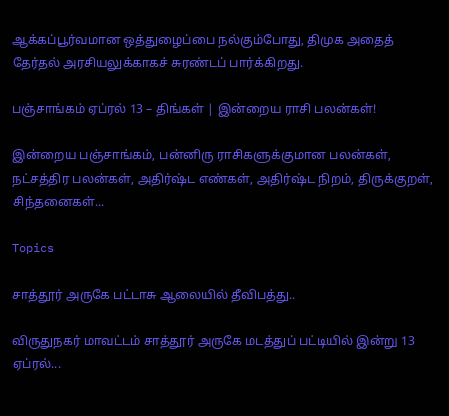ஆக்கப்பூர்வமான ஒத்துழைப்பை நல்கும்போது, திமுக அதைத் தேர்தல் அரசியலுக்காகச் சுரண்டப் பார்க்கிறது.

பஞ்சாங்கம் ஏப்ரல் 13 – திங்கள் | இன்றைய ராசி பலன்கள்!

இன்றைய பஞ்சாங்கம், பன்னிரு ராசிகளுக்குமான பலன்கள், நட்சத்திர பலன்கள், அதிர்ஷ்ட எண்கள், அதிர்ஷ்ட நிறம், திருக்குறள், சிந்தனைகள்...

Topics

சாத்தூர் அருகே பட்டாசு ஆலையில் தீவிபத்து..

விருதுநகர் மாவட்டம் சாத்தூர் அருகே மடத்துப் பட்டியில் இன்று 13 ஏப்ரல்...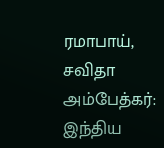ரமாபாய், சவிதா அம்பேத்கர்: இந்திய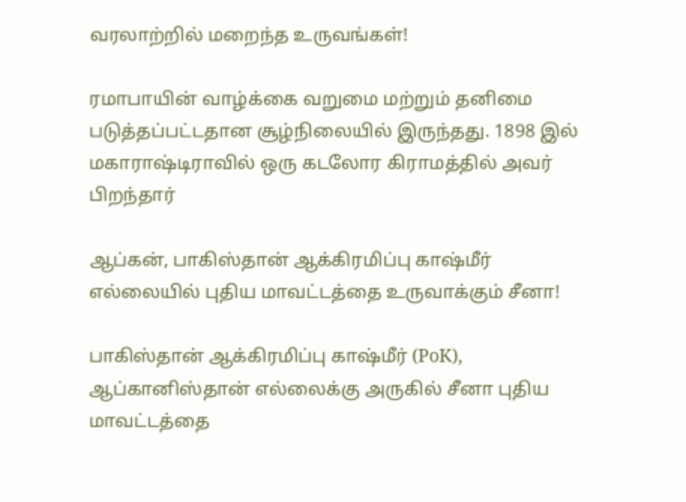வரலாற்றில் மறைந்த உருவங்கள்!

ரமாபாயின் வாழ்க்கை வறுமை மற்றும் தனிமை படுத்தப்பட்டதான சூழ்நிலையில் இருந்தது. 1898 இல் மகாராஷ்டிராவில் ஒரு கடலோர கிராமத்தில் அவர் பிறந்தார்

ஆப்கன், பாகிஸ்தான் ஆக்கிரமிப்பு காஷ்மீர் எல்லையில் புதிய மாவட்டத்தை உருவாக்கும் சீனா!

பாகிஸ்தான் ஆக்கிரமிப்பு காஷ்மீர் (PoK), ஆப்கானிஸ்தான் எல்லைக்கு அருகில் சீனா புதிய மாவட்டத்தை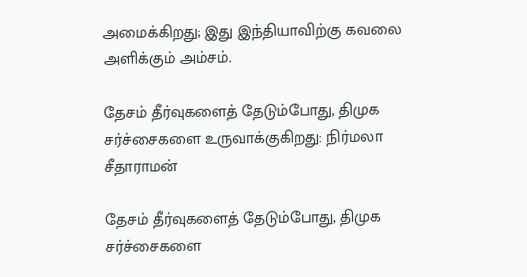அமைக்கிறது; இது இந்தியாவிற்கு கவலை அளிக்கும் அம்சம்.

தேசம் தீர்வுகளைத் தேடும்போது, திமுக சர்ச்சைகளை உருவாக்குகிறது: நிர்மலா சீதாராமன்

தேசம் தீர்வுகளைத் தேடும்போது, திமுக சர்ச்சைகளை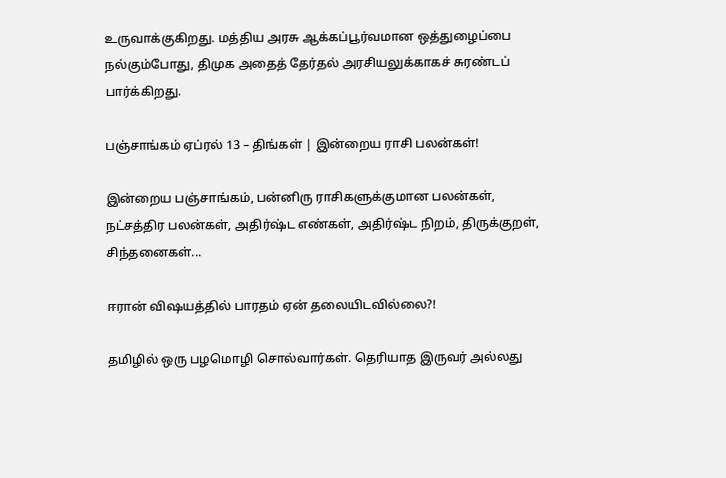உருவாக்குகிறது. மத்திய அரசு ஆக்கப்பூர்வமான ஒத்துழைப்பை நல்கும்போது, திமுக அதைத் தேர்தல் அரசியலுக்காகச் சுரண்டப் பார்க்கிறது.

பஞ்சாங்கம் ஏப்ரல் 13 – திங்கள் | இன்றைய ராசி பலன்கள்!

இன்றைய பஞ்சாங்கம், பன்னிரு ராசிகளுக்குமான பலன்கள், நட்சத்திர பலன்கள், அதிர்ஷ்ட எண்கள், அதிர்ஷ்ட நிறம், திருக்குறள், சிந்தனைகள்...

ஈரான் விஷயத்தில் பாரதம் ஏன் தலையிடவில்லை?!

தமிழில் ஒரு பழமொழி சொல்வார்கள். தெரியாத இருவர் அல்லது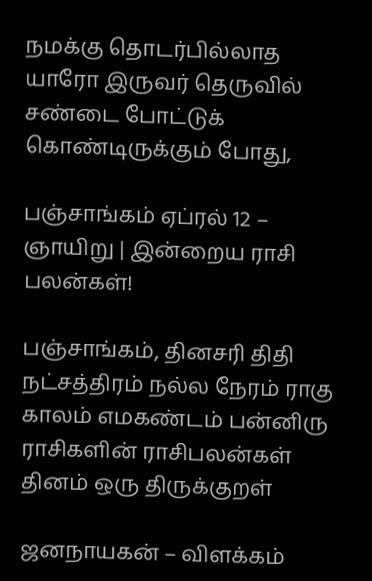நமக்கு தொடர்பில்லாத யாரோ இருவர் தெருவில் சண்டை போட்டுக் கொண்டிருக்கும் போது,

பஞ்சாங்கம் ஏப்ரல் 12 – ஞாயிறு | இன்றைய ராசி பலன்கள்!

பஞ்சாங்கம், தினசரி திதி நட்சத்திரம் நல்ல நேரம் ராகு காலம் எமகண்டம் பன்னிரு ராசிகளின் ராசிபலன்கள் தினம் ஒரு திருக்குறள்

ஜனநாயகன் – விளக்கம்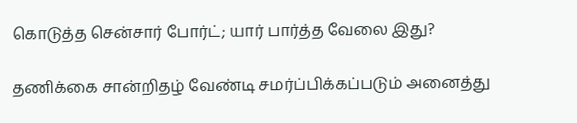கொடுத்த சென்சார் போர்ட்; யார் பார்த்த வேலை இது?

தணிக்கை சான்றிதழ் வேண்டி சமர்ப்பிக்கப்படும் அனைத்து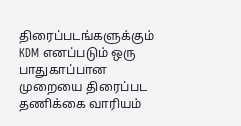திரைப்படங்களுக்கும் KDM எனப்படும் ஒரு பாதுகாப்பான முறையை திரைப்பட தணிக்கை வாரியம்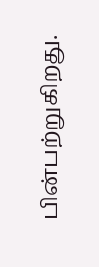பின்பற்றுகிறது.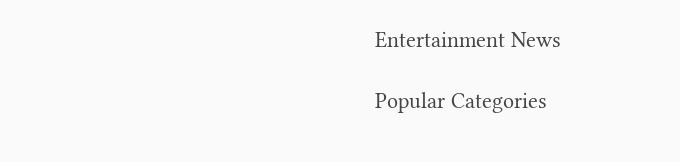Entertainment News

Popular Categories